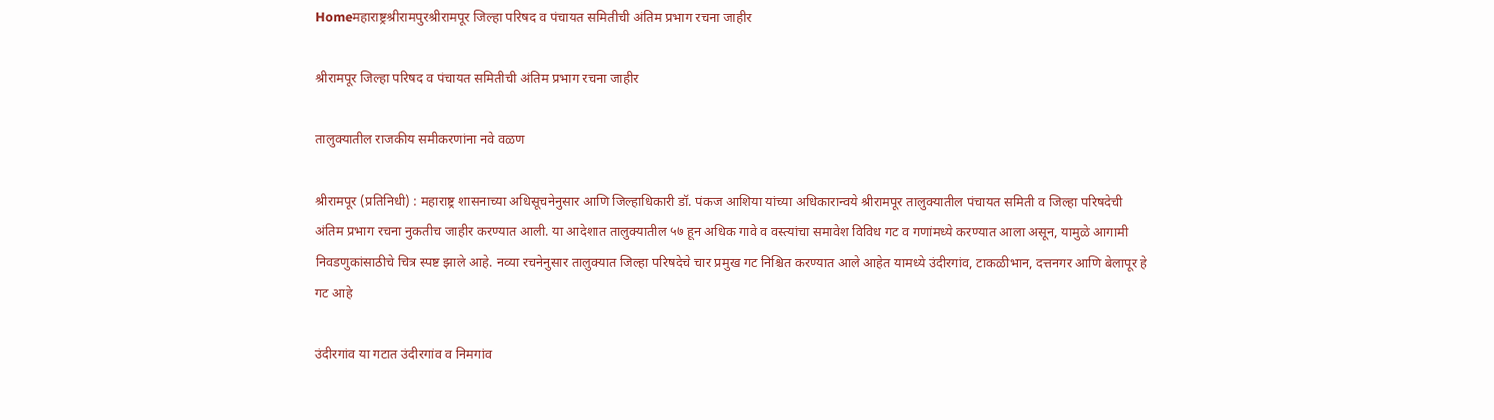Homeमहाराष्ट्रश्रीरामपुरश्रीरामपूर जिल्हा परिषद व पंचायत समितीची अंतिम प्रभाग रचना जाहीर

श्रीरामपूर जिल्हा परिषद व पंचायत समितीची अंतिम प्रभाग रचना जाहीर

तालुक्यातील राजकीय समीकरणांना नवे वळण

श्रीरामपूर (प्रतिनिधी) : महाराष्ट्र शासनाच्या अधिसूचनेनुसार आणि जिल्हाधिकारी डॉ. पंकज आशिया यांच्या अधिकारान्वये श्रीरामपूर तालुक्यातील पंचायत समिती व जिल्हा परिषदेची अंतिम प्रभाग रचना नुकतीच जाहीर करण्यात आली. या आदेशात तालुक्यातील ५७ हून अधिक गावे व वस्त्यांचा समावेश विविध गट व गणांमध्ये करण्यात आला असून, यामुळे आगामी निवडणुकांसाठीचे चित्र स्पष्ट झाले आहे. नव्या रचनेनुसार तालुक्यात जिल्हा परिषदेचे चार प्रमुख गट निश्चित करण्यात आले आहेत यामध्ये उंदीरगांव, टाकळीभान, दत्तनगर आणि बेलापूर हे गट आहे

उंदीरगांव या गटात उंदीरगांव व निमगांव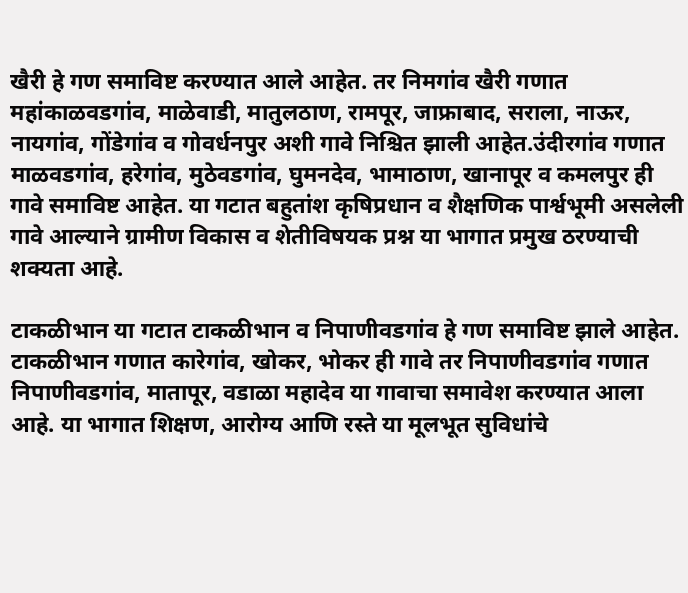खैरी हे गण समाविष्ट करण्यात आले आहेत. तर निमगांव खैरी गणात महांकाळवडगांव, माळेवाडी, मातुलठाण, रामपूर, जाफ्राबाद, सराला, नाऊर, नायगांव, गोंडेगांव व गोवर्धनपुर अशी गावे निश्चित झाली आहेत.उंदीरगांव गणात माळवडगांव, हरेगांव, मुठेवडगांव, घुमनदेव, भामाठाण, खानापूर व कमलपुर ही गावे समाविष्ट आहेत. या गटात बहुतांश कृषिप्रधान व शैक्षणिक पार्श्वभूमी असलेली गावे आल्याने ग्रामीण विकास व शेतीविषयक प्रश्न या भागात प्रमुख ठरण्याची शक्यता आहे.

टाकळीभान या गटात टाकळीभान व निपाणीवडगांव हे गण समाविष्ट झाले आहेत. टाकळीभान गणात कारेगांव, खोकर, भोकर ही गावे तर निपाणीवडगांव गणात निपाणीवडगांव, मातापूर, वडाळा महादेव या गावाचा समावेश करण्यात आला आहे. या भागात शिक्षण, आरोग्य आणि रस्ते या मूलभूत सुविधांचे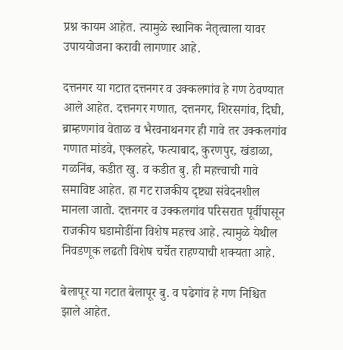प्रश्न कायम आहेत. त्यामुळे स्थानिक नेतृत्वाला यावर उपाययोजना करावी लागणार आहे.

दत्तनगर या गटात दत्तनगर व उक्कलगांव हे गण ठेवण्यात आले आहेत. दत्तनगर गणात, दत्तनगर, शिरसगांव, दिघी, ब्राम्हणगांव वेताळ व भैरवनाथनगर ही गावे तर उक्कलगांव गणात मांडवे, एकलहरे, फत्याबाद, कुरणपुर, खंडाळा, गळनिंब, कडीत खु. व कडीत बु. ही महत्त्वाची गावे समाविष्ट आहेत. हा गट राजकीय दृष्ट्या संवेदनशील मानला जातो. दत्तनगर व उक्कलगांव परिसरात पूर्वीपासून राजकीय घडामोडींना विशेष महत्त्व आहे. त्यामुळे येथील निवडणूक लढती विशेष चर्चेत राहण्याची शक्यता आहे.

बेलापूर या गटात बेलापूर बु. व पढेगांव हे गण निश्चित झाले आहेत.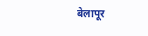बेलापूर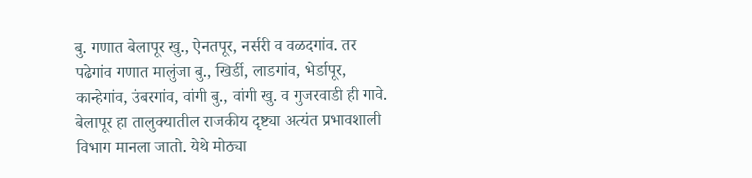बु. गणात बेलापूर खु., ऐनतपूर, नर्सरी व वळदगांव. तर पढेगांव गणात मालुंजा बु., खिर्डी, लाडगांव, भेर्डापूर, कान्हेगांव, उंबरगांव, वांगी बु., वांगी खु. व गुजरवाडी ही गावे. बेलापूर हा तालुक्यातील राजकीय दृष्ट्या अत्यंत प्रभावशाली विभाग मानला जातो. येथे मोठ्या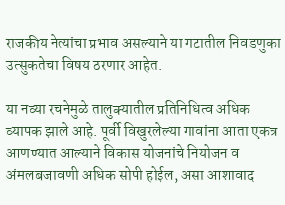राजकीय नेत्यांचा प्रभाव असल्याने या गटातील निवडणुका उत्सुकतेचा विषय ठरणार आहेत.

या नव्या रचनेमुळे तालुक्यातील प्रतिनिधित्व अधिक व्यापक झाले आहे. पूर्वी विखुरलेल्या गावांना आता एकत्र आणण्यात आल्याने विकास योजनांचे नियोजन व अंमलबजावणी अधिक सोपी होईल, असा आशावाद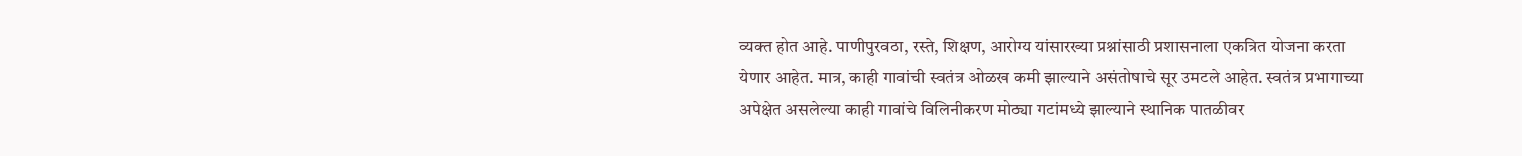व्यक्त होत आहे. पाणीपुरवठा, रस्ते, शिक्षण, आरोग्य यांसारख्या प्रश्नांसाठी प्रशासनाला एकत्रित योजना करता येणार आहेत. मात्र, काही गावांची स्वतंत्र ओळख कमी झाल्याने असंतोषाचे सूर उमटले आहेत. स्वतंत्र प्रभागाच्या अपेक्षेत असलेल्या काही गावांचे विलिनीकरण मोठ्या गटांमध्ये झाल्याने स्थानिक पातळीवर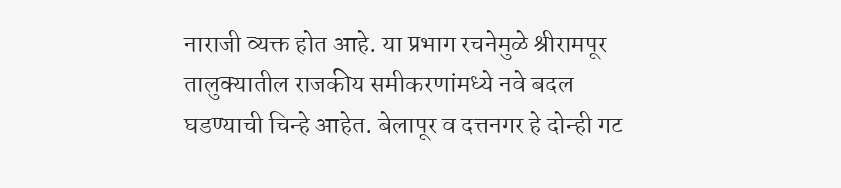नाराजी व्यक्त होत आहे. या प्रभाग रचनेमुळे श्रीरामपूर तालुक्यातील राजकीय समीकरणांमध्ये नवे बदल घडण्याची चिन्हे आहेत. बेलापूर व दत्तनगर हे दोन्ही गट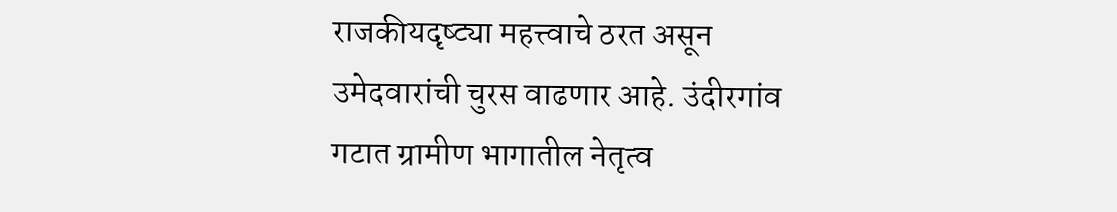राजकीयदृष्ट्या महत्त्वाचे ठरत असून उमेदवारांची चुरस वाढणार आहे. उंदीरगांव गटात ग्रामीण भागातील नेतृत्व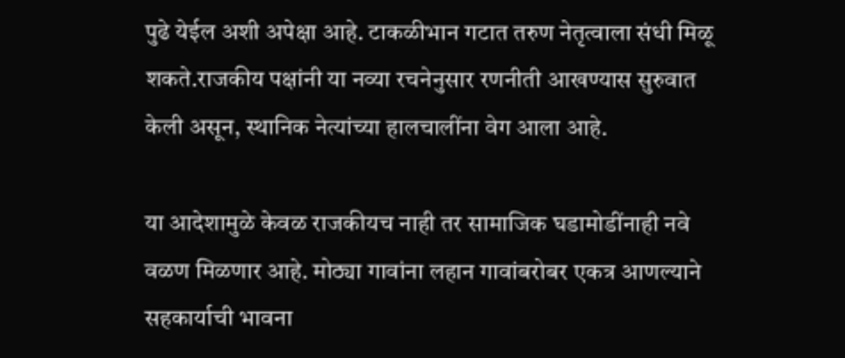पुढे येईल अशी अपेक्षा आहे. टाकळीभान गटात तरुण नेतृत्वाला संधी मिळू शकते.राजकीय पक्षांनी या नव्या रचनेनुसार रणनीती आखण्यास सुरुवात केली असून, स्थानिक नेत्यांच्या हालचालींना वेग आला आहे.

या आदेशामुळे केवळ राजकीयच नाही तर सामाजिक घडामोडींनाही नवे वळण मिळणार आहे. मोठ्या गावांना लहान गावांबरोबर एकत्र आणल्याने सहकार्याची भावना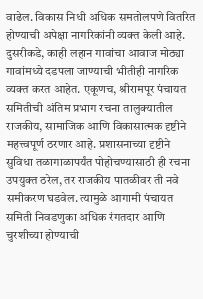वाढेल. विकास निधी अधिक समतोलपणे वितरित होण्याची अपेक्षा नागरिकांनी व्यक्त केली आहे. दुसरीकडे, काही लहान गावांचा आवाज मोठ्या गावांमध्ये दडपला जाण्याची भीतीही नागरिक व्यक्त करत आहेत. एकूणच, श्रीरामपूर पंचायत समितीची अंतिम प्रभाग रचना तालुक्यातील राजकीय, सामाजिक आणि विकासात्मक दृष्टीने महत्त्वपूर्ण ठरणार आहे. प्रशासनाच्या दृष्टीने सुविधा तळागाळापर्यंत पोहोचण्यासाठी ही रचना उपयुक्त ठरेल, तर राजकीय पातळीवर ती नवे समीकरण घडवेल. त्यामुळे आगामी पंचायत समिती निवडणुका अधिक रंगतदार आणि चुरशीच्या होण्याची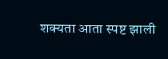शक्यता आता स्पष्ट झाली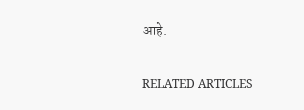आहे.

RELATED ARTICLES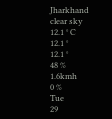Jharkhand
clear sky
12.1 ° C
12.1 °
12.1 °
48 %
1.6kmh
0 %
Tue
29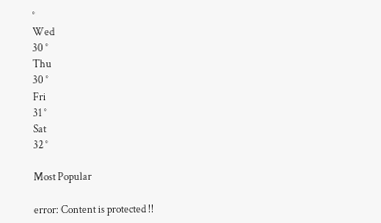°
Wed
30 °
Thu
30 °
Fri
31 °
Sat
32 °

Most Popular

error: Content is protected !!